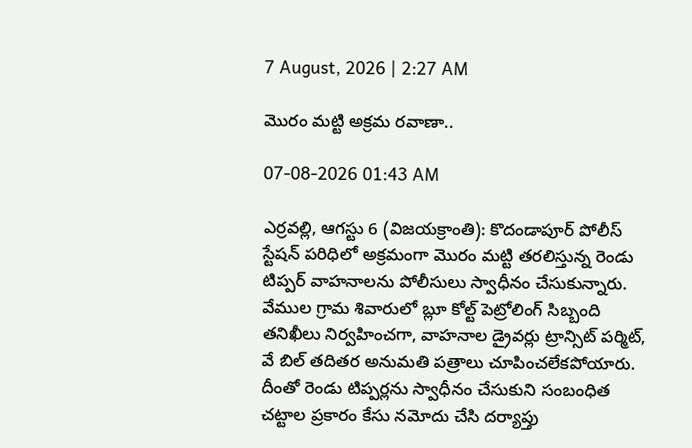7 August, 2026 | 2:27 AM

మొరం మట్టి అక్రమ రవాణా..

07-08-2026 01:43 AM

ఎర్రవల్లి, ఆగస్టు 6 (విజయక్రాంతి): కొదండాపూర్ పోలీస్ స్టేషన్ పరిధిలో అక్రమంగా మొరం మట్టి తరలిస్తున్న రెండు టిప్పర్ వాహనాలను పోలీసులు స్వాధీనం చేసుకున్నారు. వేముల గ్రామ శివారులో బ్లూ కోల్ట్ పెట్రోలింగ్ సిబ్బంది తనిఖీలు నిర్వహించగా, వాహనాల డ్రైవర్లు ట్రాన్సిట్ పర్మిట్, వే బిల్ తదితర అనుమతి పత్రాలు చూపించలేకపోయారు. దీంతో రెండు టిప్పర్లను స్వాధీనం చేసుకుని సంబంధిత చట్టాల ప్రకారం కేసు నమోదు చేసి దర్యాప్తు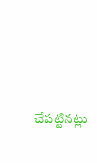చేపట్టినట్లు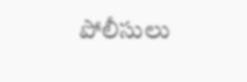పోలీసులు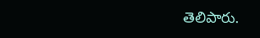తెలిపారు.